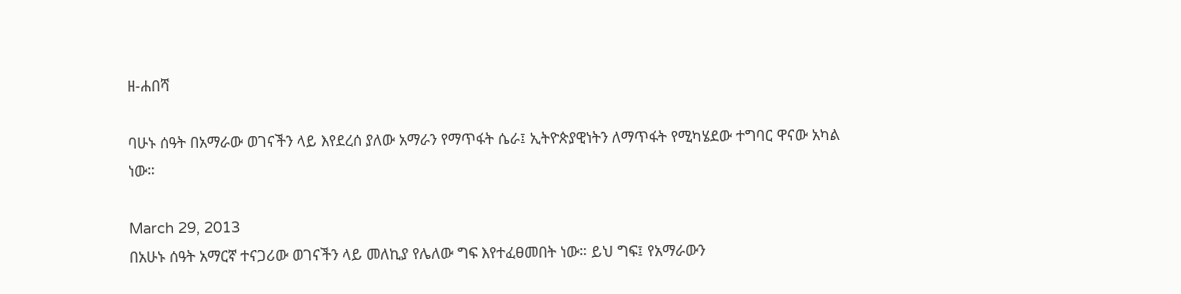ዘ-ሐበሻ

ባሁኑ ሰዓት በአማራው ወገናችን ላይ እየደረሰ ያለው አማራን የማጥፋት ሴራ፤ ኢትዮጵያዊነትን ለማጥፋት የሚካሄደው ተግባር ዋናው አካል ነው።

March 29, 2013
በአሁኑ ሰዓት አማርኛ ተናጋሪው ወገናችን ላይ መለኪያ የሌለው ግፍ እየተፈፀመበት ነው። ይህ ግፍ፤ የአማራውን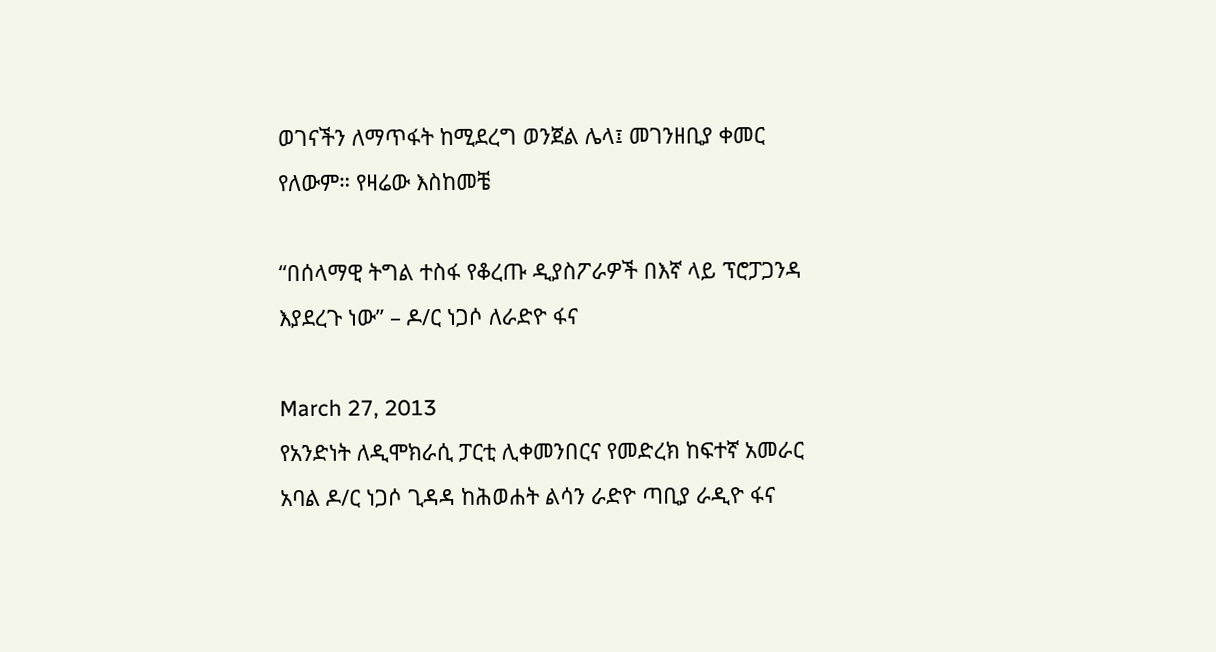ወገናችን ለማጥፋት ከሚደረግ ወንጀል ሌላ፤ መገንዘቢያ ቀመር የለውም። የዛሬው እስከመቼ

“በሰላማዊ ትግል ተስፋ የቆረጡ ዲያስፖራዎች በእኛ ላይ ፕሮፓጋንዳ እያደረጉ ነው” – ዶ/ር ነጋሶ ለራድዮ ፋና

March 27, 2013
የአንድነት ለዲሞክራሲ ፓርቲ ሊቀመንበርና የመድረክ ከፍተኛ አመራር አባል ዶ/ር ነጋሶ ጊዳዳ ከሕወሐት ልሳን ራድዮ ጣቢያ ራዲዮ ፋና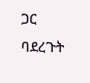ጋር ባደረጉት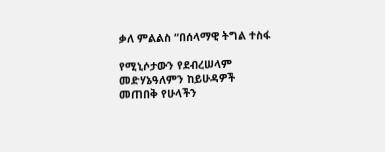ቃለ ምልልስ “በሰላማዊ ትግል ተስፋ

የሚኒሶታውን የደብረሠላም መድሃኔዓለምን ከይሁዳዎች መጠበቅ የሁላችን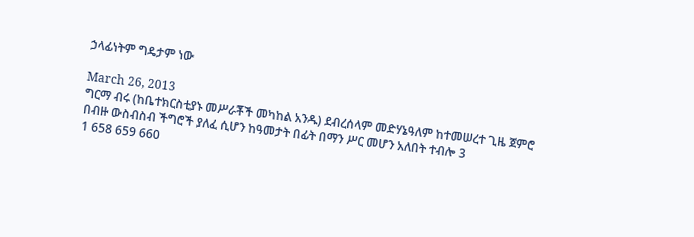ኃላፊነትም ግዴታም ነው

March 26, 2013
ግርማ ብሩ (ከቤተክርስቲያኑ መሥራቾች መካከል አንዱ) ደብረሰላም መድሃኔዓለም ከተመሠረተ ጊዜ ጀምሮ በብዙ ውስብስብ ችግሮች ያለፈ ሲሆን ከዓመታት በፊት በማን ሥር መሆን አለበት ተብሎ 3
1 658 659 660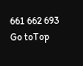661 662 693
Go toTop